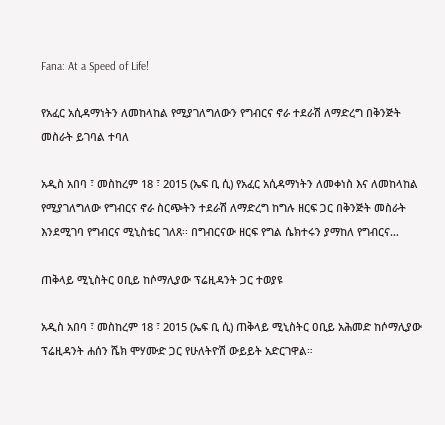Fana: At a Speed of Life!

የአፈር አሲዳማነትን ለመከላከል የሚያገለግለውን የግብርና ኖራ ተደራሽ ለማድረግ በቅንጅት መስራት ይገባል ተባለ

አዲስ አበባ ፣ መስከረም 18 ፣ 2015 (ኤፍ ቢ ሲ) የአፈር አሲዳማነትን ለመቀነስ እና ለመከላከል የሚያገለግለው የግብርና ኖራ ስርጭትን ተደራሽ ለማድረግ ከግሉ ዘርፍ ጋር በቅንጅት መስራት እንደሚገባ የግብርና ሚኒስቴር ገለጸ፡፡ በግብርናው ዘርፍ የግል ሴክተሩን ያማከለ የግብርና…

ጠቅላይ ሚኒስትር ዐቢይ ከሶማሊያው ፕሬዚዳንት ጋር ተወያዩ

አዲስ አበባ ፣ መስከረም 18 ፣ 2015 (ኤፍ ቢ ሲ) ጠቅላይ ሚኒስትር ዐቢይ አሕመድ ከሶማሊያው ፕሬዚዳንት ሐሰን ሼክ ሞሃሙድ ጋር የሁለትዮሽ ውይይት አድርገዋል።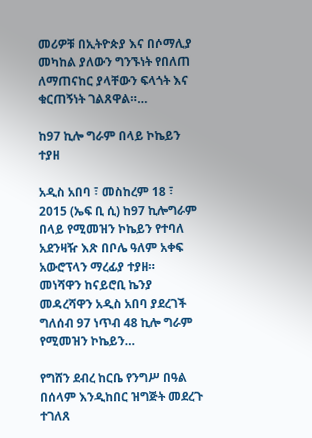መሪዎቹ በኢትዮጵያ እና በሶማሊያ መካከል ያለውን ግንኙነት የበለጠ ለማጠናከር ያላቸውን ፍላጎት እና ቁርጠኝነት ገልጸዋል።…

ከ97 ኪሎ ግራም በላይ ኮኬይን ተያዘ

አዲስ አበባ ፣ መስከረም 18 ፣ 2015 (ኤፍ ቢ ሲ) ከ97 ኪሎግራም በላይ የሚመዝን ኮኬይን የተባለ አደንዛዥ እጽ በቦሌ ዓለም አቀፍ አውሮፕላን ማረፊያ ተያዘ።   መነሻዋን ከናይሮቢ ኬንያ መዳረሻዋን አዲስ አበባ ያደረገች ግለሰብ 97 ነጥብ 48 ኪሎ ግራም የሚመዝን ኮኬይን…

የግሸን ደብረ ከርቤ የንግሥ በዓል በሰላም እንዲከበር ዝግጅት መደረጉ ተገለጸ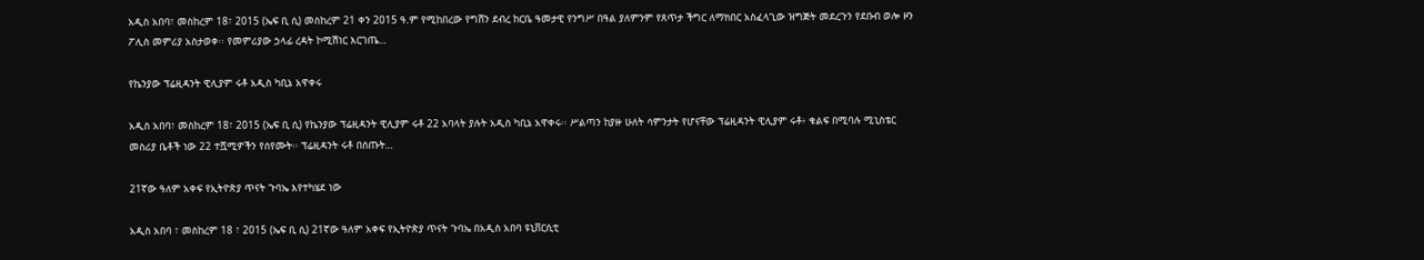አዲስ አበባ፣ መስከረም 18፣ 2015 (ኤፍ ቢ ሲ) መስከረም 21 ቀን 2015 ዓ.ም የሚከበረው የግሸን ደብረ ከርቤ ዓመታዊ የንግሥ በዓል ያለምንም የጸጥታ ችግር ለማክበር አስፈላጊው ዝግጅት መደረጉን የደቡብ ወሎ ዞን ፖሊስ መምሪያ አስታወቀ፡፡ የመምሪያው ኃላፊ ረዳት ኮሚሽነር እርገጤ…

የኬንያው ፕሬዚዳንት ዊሊያም ሩቶ አዲስ ካቢኔ አዋቀሩ

አዲስ አበባ፣ መስከረም 18፣ 2015 (ኤፍ ቢ ሲ) የኬንያው ፕሬዚዳንት ዊሊያም ሩቶ 22 አባላት ያሉት አዲስ ካቢኔ አዋቀሩ፡፡ ሥልጣን ከያዙ ሁለት ሳምንታት የሆናቸው ፕሬዚዳንት ዊሊያም ሩቶ፥ ቁልፍ በሚባሉ ሚኒስቴር መስሪያ ቤቶች ነው 22 ተሿሚዎችን የሰየሙት፡፡ ፕሬዚዳንት ሩቶ በሰጡት…

21ኛው ዓለም አቀፍ የኢትዮጵያ ጥናት ጉባኤ እየተካሄደ ነው

አዲስ አበባ ፣ መስከረም 18 ፣ 2015 (ኤፍ ቢ ሲ) 21ኛው ዓለም አቀፍ የኢትዮጵያ ጥናት ጉባኤ በአዲስ አበባ ዩኒቨርሲቲ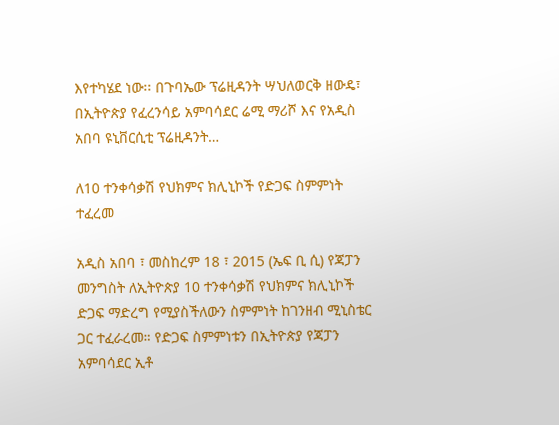እየተካሄደ ነው፡፡ በጉባኤው ፕሬዚዳንት ሣህለወርቅ ዘውዴ፣ በኢትዮጵያ የፈረንሳይ አምባሳደር ሬሚ ማሪሾ እና የአዲስ አበባ ዩኒቨርሲቲ ፕሬዚዳንት…

ለ10 ተንቀሳቃሽ የህክምና ክሊኒኮች የድጋፍ ስምምነት ተፈረመ

አዲስ አበባ ፣ መስከረም 18 ፣ 2015 (ኤፍ ቢ ሲ) የጃፓን መንግስት ለኢትዮጵያ 10 ተንቀሳቃሽ የህክምና ክሊኒኮች ድጋፍ ማድረግ የሚያስችለውን ስምምነት ከገንዘብ ሚኒስቴር ጋር ተፈራረመ። የድጋፍ ስምምነቱን በኢትዮጵያ የጃፓን አምባሳደር ኢቶ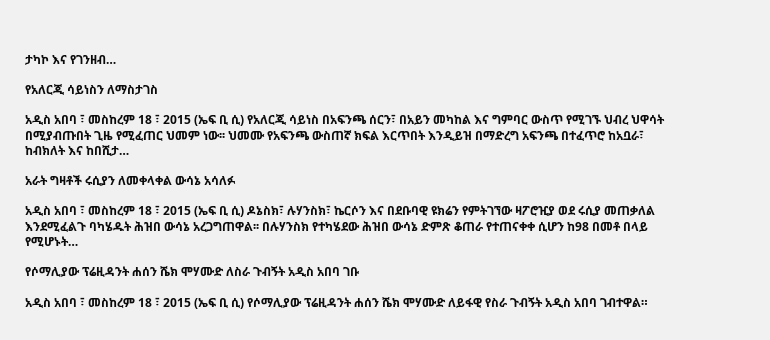ታካኮ እና የገንዘብ…

የአለርጂ ሳይነስን ለማስታገስ

አዲስ አበባ ፣ መስከረም 18 ፣ 2015 (ኤፍ ቢ ሲ) የአለርጂ ሳይነስ በአፍንጫ ሰርን፣ በአይን መካከል እና ግምባር ውስጥ የሚገኙ ህብረ ህዋሳት በሚያብጡበት ጊዜ የሚፈጠር ህመም ነው፡፡ ህመሙ የአፍንጫ ውስጠኛ ክፍል እርጥበት እንዲይዝ በማድረግ አፍንጫ በተፈጥሮ ከአቧራ፣ ከብክለት እና ከበሺታ…

አራት ግዛቶች ሩሲያን ለመቀላቀል ውሳኔ አሳለፉ

አዲስ አበባ ፣ መስከረም 18 ፣ 2015 (ኤፍ ቢ ሲ) ዶኔስክ፣ ሉሃንስክ፣ ኬርሶን እና በደቡባዊ ዩክሬን የምትገኘው ዛፖሮዢያ ወደ ሩሲያ መጠቃለል እንደሚፈልጉ ባካሄዱት ሕዝበ ውሳኔ አረጋግጠዋል፡፡ በሉሃንስክ የተካሄደው ሕዝበ ውሳኔ ድምጽ ቆጠራ የተጠናቀቀ ሲሆን ከ98 በመቶ በላይ የሚሆኑት…

የሶማሊያው ፕሬዚዳንት ሐሰን ሼክ ሞሃሙድ ለስራ ጉብኝት አዲስ አበባ ገቡ

አዲስ አበባ ፣ መስከረም 18 ፣ 2015 (ኤፍ ቢ ሲ) የሶማሊያው ፕሬዚዳንት ሐሰን ሼክ ሞሃሙድ ለይፋዊ የስራ ጉብኝት አዲስ አበባ ገብተዋል።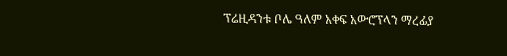ፕሬዚዳንቱ ቦሌ ዓለም አቀፍ አውሮፕላን ማረፊያ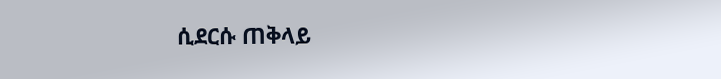ሲደርሱ ጠቅላይ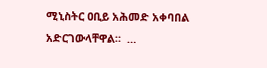ሚኒስትር ዐቢይ አሕመድ አቀባበል አድርገውላቸዋል።  …